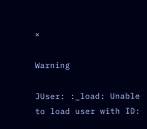×

Warning

JUser: :_load: Unable to load user with ID: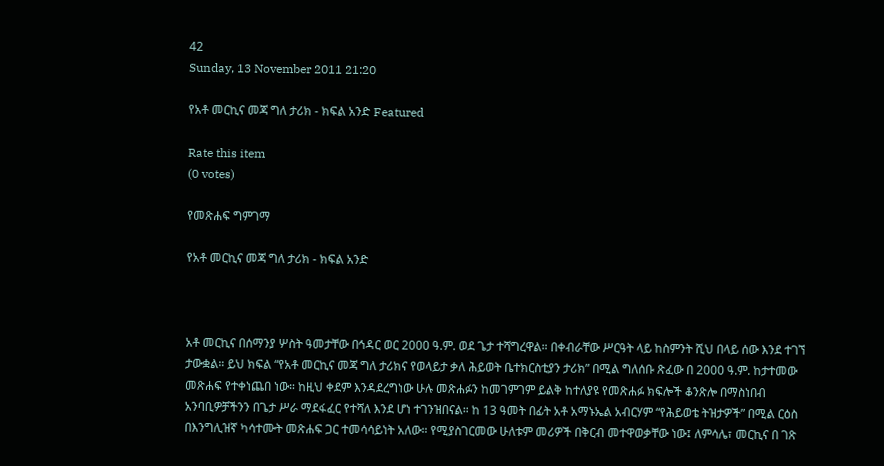42
Sunday, 13 November 2011 21:20

የአቶ መርኪና መጃ ግለ ታሪክ - ክፍል አንድ Featured

Rate this item
(0 votes)

የመጽሐፍ ግምገማ

የአቶ መርኪና መጃ ግለ ታሪክ - ክፍል አንድ



አቶ መርኪና በሰማንያ ሦስት ዓመታቸው በኅዳር ወር 2000 ዓ.ም. ወደ ጌታ ተሻግረዋል። በቀብራቸው ሥርዓት ላይ ከስምንት ሺህ በላይ ሰው እንደ ተገኘ ታውቋል። ይህ ክፍል “የአቶ መርኪና መጃ ግለ ታሪክና የወላይታ ቃለ ሕይወት ቤተክርስቲያን ታሪክ” በሚል ግለሰቡ ጽፈው በ 2000 ዓ.ም. ከታተመው መጽሐፍ የተቀነጨበ ነው። ከዚህ ቀደም እንዳደረግነው ሁሉ መጽሐፉን ከመገምገም ይልቅ ከተለያዩ የመጽሐፉ ክፍሎች ቆንጽሎ በማስነበብ አንባቢዎቻችንን በጌታ ሥራ ማደፋፈር የተሻለ እንደ ሆነ ተገንዝበናል። ከ 13 ዓመት በፊት አቶ አማኑኤል አብርሃም “የሕይወቴ ትዝታዎች” በሚል ርዕስ በእንግሊዝኛ ካሳተሙት መጽሐፍ ጋር ተመሳሳይነት አለው። የሚያስገርመው ሁለቱም መሪዎች በቅርብ መተዋወቃቸው ነው፤ ለምሳሌ፣ መርኪና በ ገጽ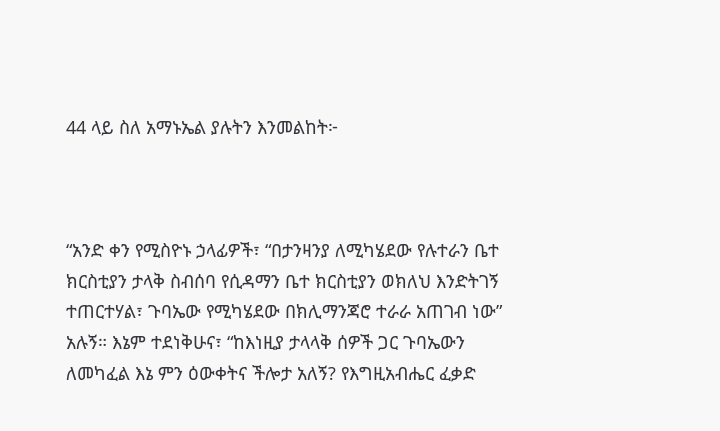44 ላይ ስለ አማኑኤል ያሉትን እንመልከት፦



“አንድ ቀን የሚስዮኑ ኃላፊዎች፣ “በታንዛንያ ለሚካሄደው የሉተራን ቤተ ክርስቲያን ታላቅ ስብሰባ የሲዳማን ቤተ ክርስቲያን ወክለህ እንድትገኝ ተጠርተሃል፣ ጉባኤው የሚካሄደው በክሊማንጃሮ ተራራ አጠገብ ነው” አሉኝ። እኔም ተደነቅሁና፣ “ከእነዚያ ታላላቅ ሰዎች ጋር ጉባኤውን ለመካፈል እኔ ምን ዕውቀትና ችሎታ አለኝ? የእግዚአብሔር ፈቃድ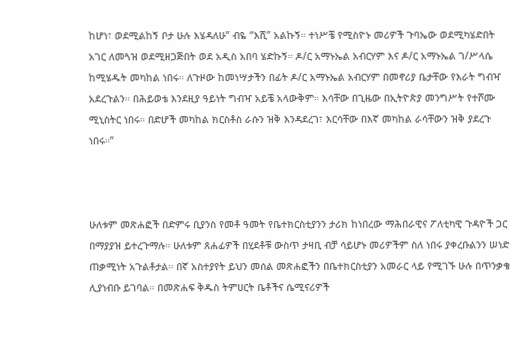ከሆነ፣ ወደሚልከኝ ቦታ ሁሉ እሄዳለሁ” ብዬ “እሺ” አልኩኝ። ተነሥቼ የሚስዮኑ መሪዎች ጉባኤው ወደሚካሄድበት አገር ለመጓዝ ወደሚዘጋጅበት ወደ አዲስ አበባ ሄድኩኝ። ዶ/ር አማኑኤል አብርሃም እና ዶ/ር አማኑኤል ገ/ሥላሴ ከሚሄዱት መካከል ነበሩ። ለጉዞው ከመነሣታችን በፊት ዶ/ር አማኑኤል አብርሃም በመኖሪያ ቤታቸው የእራት ግብዣ አደረጉልን። በሕይወቴ እንደዚያ ዓይነት ግብዣ አይቼ አላውቅም። እሳቸው በጊዜው በኢትዮጵያ መንግሥት የተሾሙ ሚኒስትር ነበሩ። በድሆች መካከል ክርስቶስ ራሱን ዝቅ እንዳደረገ፣ እርሳቸው በእኛ መካከል ራሳቸውን ዝቅ ያደረጉ ነበሩ።”



ሁለቱም መጽሐፎች በድምሩ ቢያንስ የመቶ ዓመት የቤተክርስቲያንን ታሪክ ከነበረው ማሕበራዊና ፖለቲካዊ ጉዳዮች ጋር በማያያዝ ይተረጉማሉ። ሁለቱም ጸሐፊዎች በሂደቶቹ ውስጥ ታዛቢ ብቻ ሳይሆኑ መሪዎችም ስለ ነበሩ ያቀረቡልንን ሠነድ ጠቃሚነት አጉልቶታል። በኛ አስተያየት ይህን መሰል መጽሐፎችን በቤተክርስቲያን አመራር ላይ የሚገኙ ሁሉ በጥንቃቄ ሊያነብቡ ይገባል። በመጽሐፍ ቅዱስ ትምሀርት ቤቶችና ሴሚናሪዎች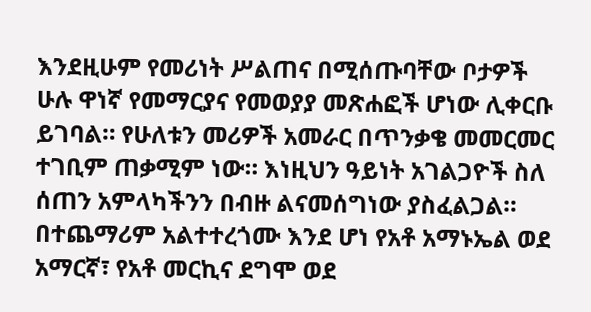እንደዚሁም የመሪነት ሥልጠና በሚሰጡባቸው ቦታዎች ሁሉ ዋነኛ የመማርያና የመወያያ መጽሐፎች ሆነው ሊቀርቡ ይገባል። የሁለቱን መሪዎች አመራር በጥንቃቄ መመርመር ተገቢም ጠቃሚም ነው። እነዚህን ዓይነት አገልጋዮች ስለ ሰጠን አምላካችንን በብዙ ልናመሰግነው ያስፈልጋል። በተጨማሪም አልተተረጎሙ እንደ ሆነ የአቶ አማኑኤል ወደ አማርኛ፣ የአቶ መርኪና ደግሞ ወደ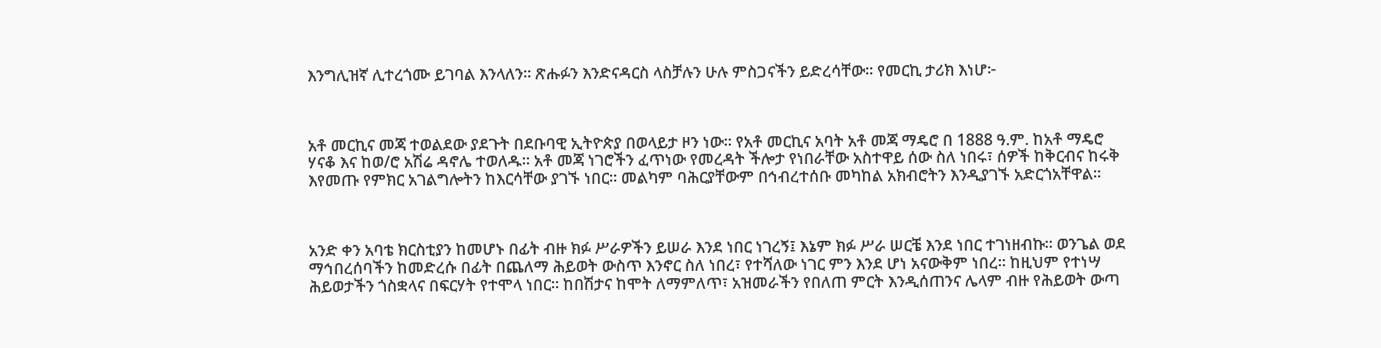እንግሊዝኛ ሊተረጎሙ ይገባል እንላለን። ጽሑፉን እንድናዳርስ ላስቻሉን ሁሉ ምስጋናችን ይድረሳቸው። የመርኪ ታሪክ እነሆ፦



አቶ መርኪና መጃ ተወልደው ያደጉት በደቡባዊ ኢትዮጵያ በወላይታ ዞን ነው። የአቶ መርኪና አባት አቶ መጃ ማዴሮ በ 1888 ዓ.ም. ከአቶ ማዴሮ ሃናቆ እና ከወ/ሮ አሽሬ ዳኖሌ ተወለዱ። አቶ መጃ ነገሮችን ፈጥነው የመረዳት ችሎታ የነበራቸው አስተዋይ ሰው ስለ ነበሩ፣ ሰዎች ከቅርብና ከሩቅ እየመጡ የምክር አገልግሎትን ከእርሳቸው ያገኙ ነበር። መልካም ባሕርያቸውም በኅብረተሰቡ መካከል አክብሮትን እንዲያገኙ አድርጎአቸዋል።



አንድ ቀን አባቴ ክርስቲያን ከመሆኑ በፊት ብዙ ክፉ ሥራዎችን ይሠራ እንደ ነበር ነገረኝ፤ እኔም ክፉ ሥራ ሠርቼ እንደ ነበር ተገነዘብኩ። ወንጌል ወደ ማኅበረሰባችን ከመድረሱ በፊት በጨለማ ሕይወት ውስጥ እንኖር ስለ ነበረ፣ የተሻለው ነገር ምን እንደ ሆነ አናውቅም ነበረ። ከዚህም የተነሣ ሕይወታችን ጎስቋላና በፍርሃት የተሞላ ነበር። ከበሽታና ከሞት ለማምለጥ፣ አዝመራችን የበለጠ ምርት እንዲሰጠንና ሌላም ብዙ የሕይወት ውጣ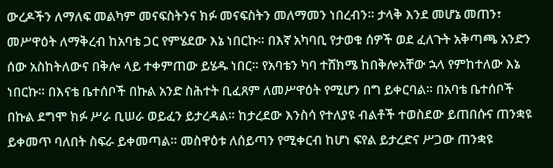ውረዶችን ለማለፍ መልካም መናፍስትንና ክፉ መናፍስትን መለማመን ነበረብን። ታላቅ እንደ መሆኔ መጠን፣ መሥዋዕት ለማቅረብ ከአባቴ ጋር የምሄደው እኔ ነበርኩ። በእኛ አካባቢ የታወቁ ሰዎች ወደ ፈለጉት አቅጣጫ አንድን ሰው አስከትለውና በቅሎ ላይ ተቀምጠው ይሄዱ ነበር። የአባቴን ካባ ተሸክሜ ከበቅሎአቸው ኋላ የምከተለው እኔ ነበርኩ። በእናቴ ቤተሰቦች በኩል አንድ ስሕተት ቢፈጸም ለመሥዋዕት የሚሆን በግ ይቀርባል። በአባቴ ቤተሰቦች በኩል ደግሞ ክፉ ሥራ ቢሠራ ወይፈን ይታረዳል። ከታረደው እንስሳ የተለያዩ ብልቶች ተወስደው ይጠበሱና ጠንቋዩ ይቀመጥ ባለበት ስፍራ ይቀመጣል። መስዋዕቱ ለሰይጣን የሚቀርብ ከሆነ ፍየል ይታረድና ሥጋው ጠንቋዩ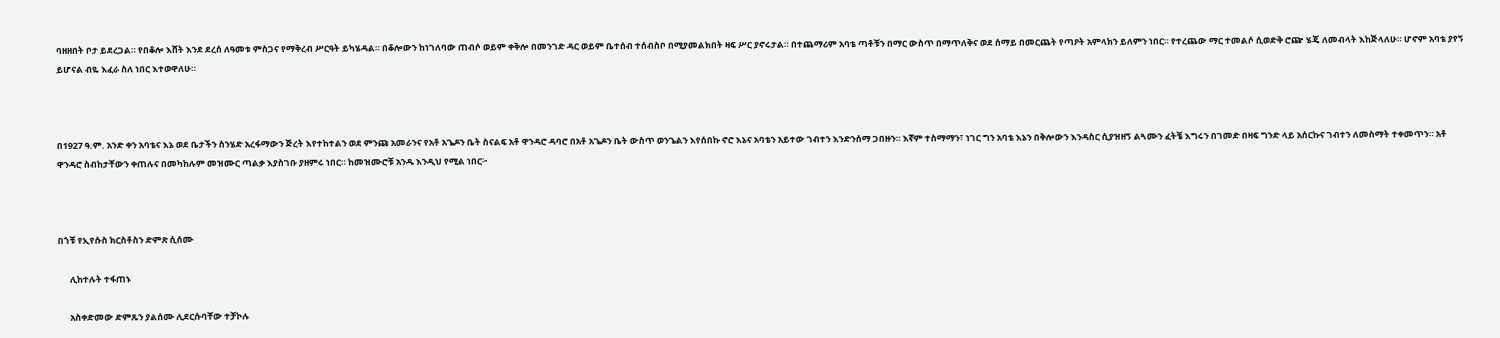ባዘዘበት ቦታ ይደረጋል። የበቆሎ እሸት እንደ ደረሰ ለዓመቱ ምስጋና የማቅረብ ሥርዓት ይካሄዳል። በቆሎውን ከነገለባው ጠብሶ ወይም ቀቅሎ በመንገድ ዳር ወይም ቤተሰብ ተሰብስቦ በሚያመልክበት ዛፍ ሥር ያኖሩታል። በተጨማሪም አባቴ ጣቶቹን በማር ውስጥ በማጥለቅና ወደ ሰማይ በመርጨት የጣዖት አምላክን ይለምን ነበር። የተረጨው ማር ተመልሶ ሲወድቅ ሮጬ ሄጄ ለመብላት እከጅላለሁ። ሆኖም አባቴ ያየኝ ይሆናል ብዬ እፈራ ስለ ነበር እተወዋለሁ።



በ1927 ዓ.ም. አንድ ቀን አባቴና እኔ ወደ ቤታችን ስንሄድ አረፋማውን ጅረት እየተከተልን ወደ ምንጩ አመራንና የአቶ አጌዶን ቤት ስናልፍ አቶ ዋንዳሮ ዳባሮ በአቶ አጌዶን ቤት ውስጥ ወንጌልን እየሰበኩ ኖሮ እኔና አባቴን አይተው ገብተን እንድንሰማ ጋበዙን። እኛም ተስማማን፣ ነገር ግን አባቴ እኔን በቅሎውን እንዳስር ሲያዝዘኝ ልጓሙን ፈትቼ እግሩን በገመድ በዛፍ ግንድ ላይ አሰርኩና ገብተን ለመስማት ተቀመጥን። አቶ ዋንዳሮ ስብከታቸውን ቀጠሉና በመካከሉም መዝሙር ጣልቃ እያስገቡ ያዘምሩ ነበር። ከመዝሙሮቹ አንዱ እንዲህ የሚል ነበር፦



በጎቹ የኢየሱስ ክርስቶስን ድምጽ ሲሰሙ

      ሊከተሉት ተፋጠኑ

      አስቀድመው ድምጹን ያልሰሙ ሊደርሱባቸው ተቻኮሉ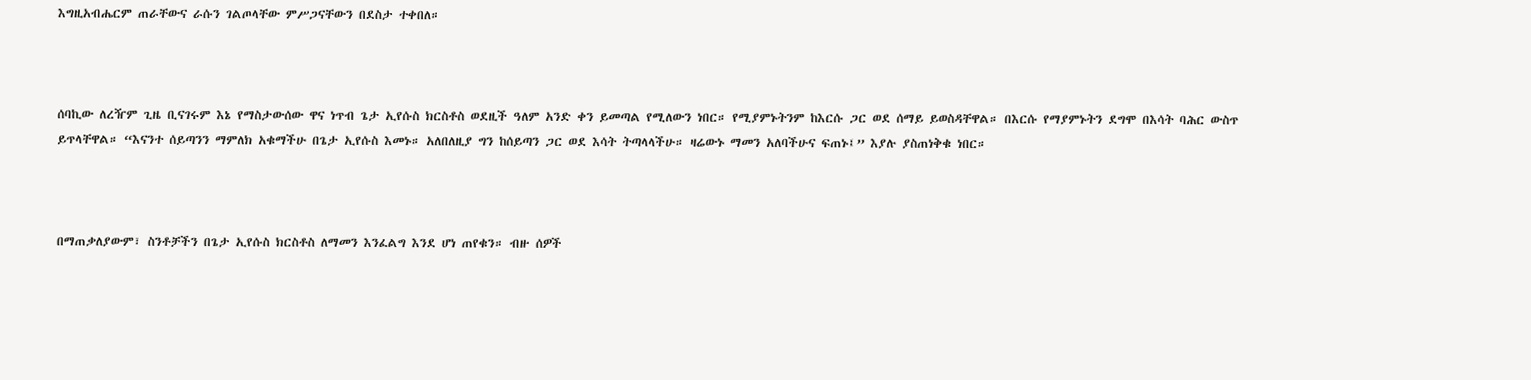እግዚአብሔርም ጠራቸውና ራሱን ገልጦላቸው ምሥጋናቸውን በደስታ ተቀበለ።



ሰባኪው ለረዥም ጊዜ ቢናገሩም እኔ የማስታውሰው ዋና ነጥብ ጌታ ኢየሱስ ክርስቶስ ወደዚች ዓለም አንድ ቀን ይመጣል የሚለውን ነበር። የሚያምኑትንም ከእርሱ ጋር ወደ ሰማይ ይወስዳቸዋል። በእርሱ የማያምኑትን ደግሞ በእሳት ባሕር ውስጥ ይጥላቸዋል። “እናንተ ሰይጣንን ማምለክ አቁማችሁ በጌታ ኢየሱስ እመኑ። አለበለዚያ ግን ከሰይጣን ጋር ወደ እሳት ትጣላላችሁ። ዛሬውኑ ማመን አለባችሁና ፍጠኑ፤” እያሉ ያስጠነቅቁ ነበር።



በማጠቃለያውም፣ ስንቶቻችን በጌታ ኢየሱስ ክርስቶስ ለማመን እንፈልግ እንደ ሆነ ጠየቁን። ብዙ ሰዎች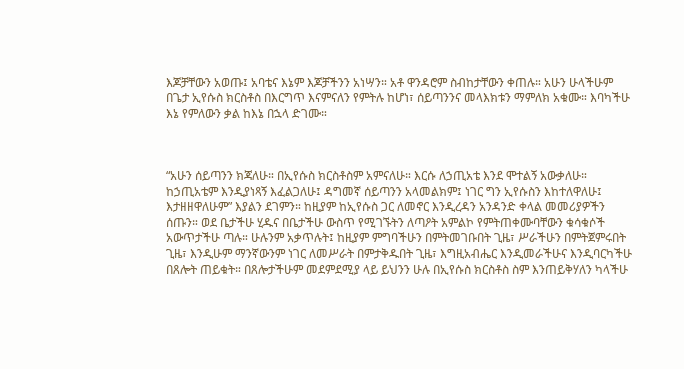እጆቻቸውን አወጡ፤ አባቴና እኔም እጆቻችንን አነሣን። አቶ ዋንዳሮም ስብከታቸውን ቀጠሉ። አሁን ሁላችሁም በጌታ ኢየሱስ ክርስቶስ በእርግጥ እናምናለን የምትሉ ከሆነ፣ ሰይጣንንና መላእክቱን ማምለክ አቁሙ። እባካችሁ እኔ የምለውን ቃል ከእኔ በኋላ ድገሙ።



“አሁን ሰይጣንን ክጃለሁ። በኢየሱስ ክርስቶስም አምናለሁ። እርሱ ለኃጢአቴ እንደ ሞተልኝ አውቃለሁ። ከኃጢአቴም እንዲያነጻኝ እፈልጋለሁ፤ ዳግመኛ ሰይጣንን አላመልክም፤ ነገር ግን ኢየሱስን እከተለዋለሁ፤ እታዘዘዋለሁም” እያልን ደገምን። ከዚያም ከኢየሱስ ጋር ለመኖር እንዲረዳን አንዳንድ ቀላል መመሪያዎችን ሰጡን። ወደ ቤታችሁ ሂዱና በቤታችሁ ውስጥ የሚገኙትን ለጣዖት አምልኮ የምትጠቀሙባቸውን ቁሳቁሶች አውጥታችሁ ጣሉ። ሁሉንም አቃጥሉት፤ ከዚያም ምግባችሁን በምትመገቡበት ጊዜ፣ ሥራችሁን በምትጀምሩበት ጊዜ፣ እንዲሁም ማንኛውንም ነገር ለመሥራት በምታቅዱበት ጊዜ፣ እግዚአብሔር እንዲመራችሁና እንዲባርካችሁ በጸሎት ጠይቁት። በጸሎታችሁም መደምደሚያ ላይ ይህንን ሁሉ በኢየሱስ ክርስቶስ ስም እንጠይቅሃለን ካላችሁ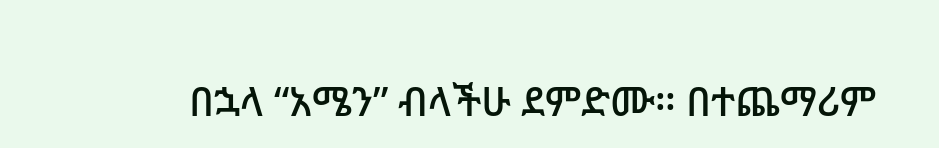በኋላ “አሜን” ብላችሁ ደምድሙ። በተጨማሪም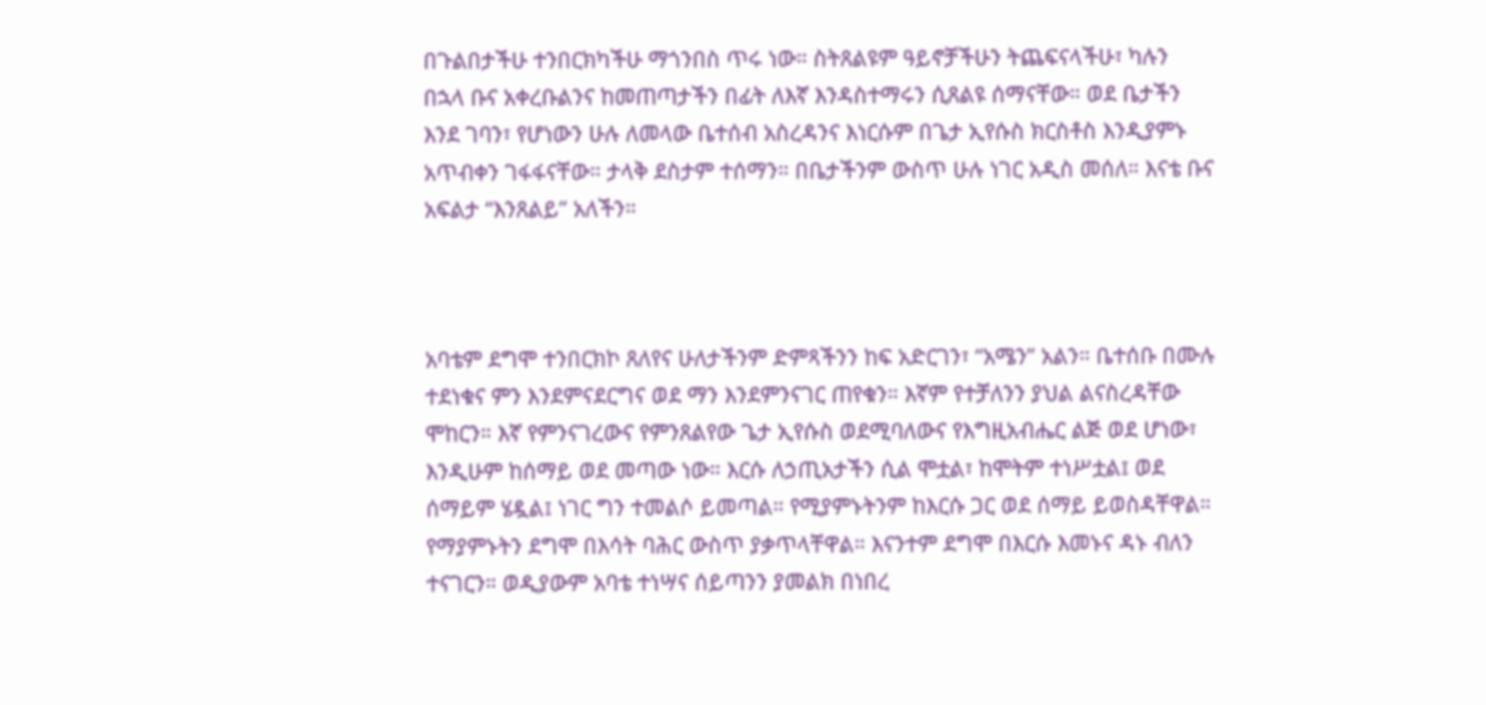በጉልበታችሁ ተንበርክካችሁ ማጎንበስ ጥሩ ነው። ስትጸልዩም ዓይኖቻችሁን ትጨፍናላችሁ፣ ካሉን በኋላ ቡና አቀረቡልንና ከመጠጣታችን በፊት ለእኛ እንዳስተማሩን ሲጸልዩ ሰማናቸው። ወደ ቤታችን እንደ ገባን፣ የሆነውን ሁሉ ለመላው ቤተሰብ አስረዳንና እነርሱም በጌታ ኢየሱስ ክርስቶስ እንዲያምኑ አጥብቀን ገፋፋናቸው። ታላቅ ደስታም ተሰማን። በቤታችንም ውስጥ ሁሉ ነገር አዲስ መሰለ። እናቴ ቡና አፍልታ “እንጸልይ” አለችን።



አባቴም ደግሞ ተንበርክኮ ጸለየና ሁለታችንም ድምጻችንን ከፍ አድርገን፣ “አሜን” አልን። ቤተሰቡ በሙሉ ተደነቁና ምን እንደምናደርግና ወደ ማን እንደምንናገር ጠየቁን። እኛም የተቻለንን ያህል ልናስረዳቸው ሞከርን። እኛ የምንናገረውና የምንጸልየው ጌታ ኢየሱስ ወደሚባለውና የእግዚአብሔር ልጅ ወደ ሆነው፣ እንዲሁም ከሰማይ ወደ መጣው ነው። እርሱ ለኃጢአታችን ሲል ሞቷል፣ ከሞትም ተነሥቷል፤ ወደ ሰማይም ሄዷል፤ ነገር ግን ተመልሶ ይመጣል። የሚያምኑትንም ከእርሱ ጋር ወደ ሰማይ ይወስዳቸዋል። የማያምኑትን ደግሞ በእሳት ባሕር ውስጥ ያቃጥላቸዋል። እናንተም ደግሞ በእርሱ እመኑና ዳኑ ብለን ተናገርን። ወዲያውም አባቴ ተነሣና ሰይጣንን ያመልክ በነበረ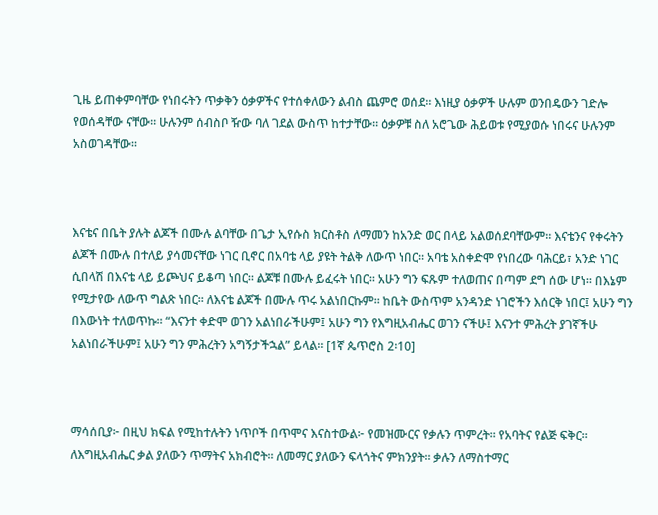ጊዜ ይጠቀምባቸው የነበሩትን ጥቃቅን ዕቃዎችና የተሰቀለውን ልብስ ጨምሮ ወሰደ። እነዚያ ዕቃዎች ሁሉም ወንበዴውን ገድሎ የወሰዳቸው ናቸው። ሁሉንም ሰብስቦ ዥው ባለ ገደል ውስጥ ከተታቸው። ዕቃዎቹ ስለ አሮጌው ሕይወቱ የሚያወሱ ነበሩና ሁሉንም አስወገዳቸው።



እናቴና በቤት ያሉት ልጆች በሙሉ ልባቸው በጌታ ኢየሱስ ክርስቶስ ለማመን ከአንድ ወር በላይ አልወሰደባቸውም። እናቴንና የቀሩትን ልጆች በሙሉ በተለይ ያሳመናቸው ነገር ቢኖር በአባቴ ላይ ያዩት ትልቅ ለውጥ ነበር። አባቴ አስቀድሞ የነበረው ባሕርይ፣ አንድ ነገር ሲበላሽ በእናቴ ላይ ይጮህና ይቆጣ ነበር። ልጆቹ በሙሉ ይፈሩት ነበር። አሁን ግን ፍጹም ተለወጠና በጣም ደግ ሰው ሆነ። በእኔም የሚታየው ለውጥ ግልጽ ነበር። ለእናቴ ልጆች በሙሉ ጥሩ አልነበርኩም። ከቤት ውስጥም አንዳንድ ነገሮችን እሰርቅ ነበር፤ አሁን ግን በእውነት ተለወጥኩ። “እናንተ ቀድሞ ወገን አልነበራችሁም፤ አሁን ግን የእግዚአብሔር ወገን ናችሁ፤ እናንተ ምሕረት ያገኛችሁ አልነበራችሁም፤ አሁን ግን ምሕረትን አግኝታችኋል” ይላል። [1ኛ ጴጥሮስ 2፡10]



ማሳሰቢያ፦ በዚህ ክፍል የሚከተሉትን ነጥቦች በጥሞና እናስተውል፦ የመዝሙርና የቃሉን ጥምረት። የአባትና የልጅ ፍቅር። ለእግዚአብሔር ቃል ያለውን ጥማትና አክብሮት። ለመማር ያለውን ፍላጎትና ምክንያት። ቃሉን ለማስተማር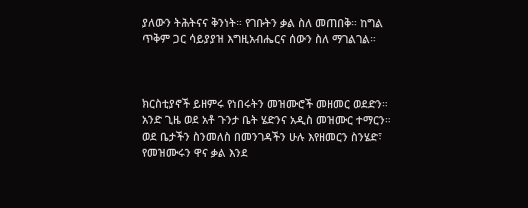ያለውን ትሕትናና ቅንነት። የገቡትን ቃል ስለ መጠበቅ። ከግል ጥቅም ጋር ሳይያያዝ እግዚአብሔርና ሰውን ስለ ማገልገል።



ክርስቲያኖች ይዘምሩ የነበሩትን መዝሙሮች መዘመር ወደድን። አንድ ጊዜ ወደ አቶ ጉንታ ቤት ሄድንና አዲስ መዝሙር ተማርን። ወደ ቤታችን ስንመለስ በመንገዳችን ሁሉ እየዘመርን ስንሄድ፣ የመዝሙሩን ዋና ቃል እንደ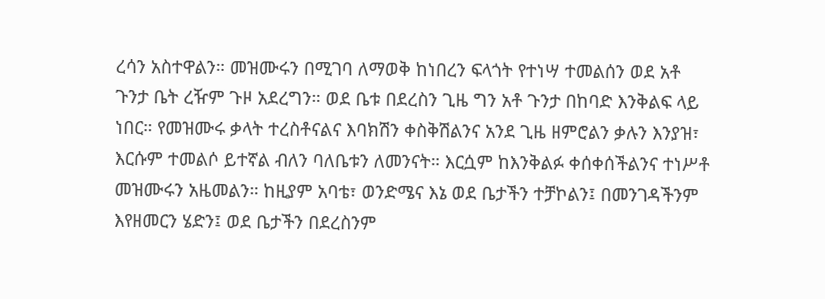ረሳን አስተዋልን። መዝሙሩን በሚገባ ለማወቅ ከነበረን ፍላጎት የተነሣ ተመልሰን ወደ አቶ ጉንታ ቤት ረዥም ጉዞ አደረግን። ወደ ቤቱ በደረስን ጊዜ ግን አቶ ጉንታ በከባድ እንቅልፍ ላይ ነበር። የመዝሙሩ ቃላት ተረስቶናልና እባክሽን ቀስቅሽልንና አንደ ጊዜ ዘምሮልን ቃሉን እንያዝ፣ እርሱም ተመልሶ ይተኛል ብለን ባለቤቱን ለመንናት። እርሷም ከእንቅልፉ ቀሰቀሰችልንና ተነሥቶ መዝሙሩን አዜመልን። ከዚያም አባቴ፣ ወንድሜና እኔ ወደ ቤታችን ተቻኮልን፤ በመንገዳችንም እየዘመርን ሄድን፤ ወደ ቤታችን በደረስንም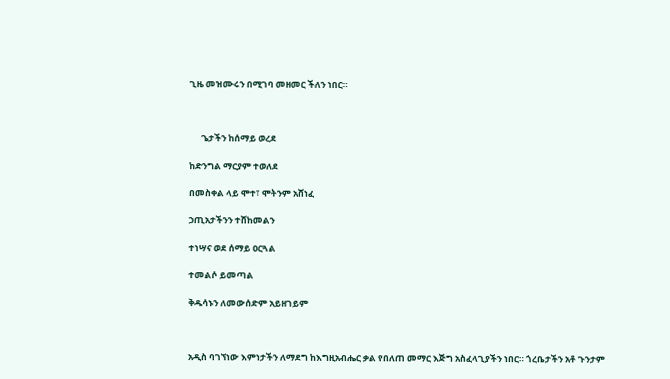ጊዜ መዝሙሩን በሚገባ መዘመር ችለን ነበር።



      ጌታችን ከሰማይ ወረደ

ከድንግል ማርያም ተወለደ

በመስቀል ላይ ሞተ፣ ሞትንም አሸነፈ

ኃጢአታችንን ተሸከመልን

ተነሣና ወደ ሰማይ ዐርጓል

ተመልሶ ይመጣል

ቅዱሳኑን ለመውሰድም አይዘገይም



አዲስ ባገኘነው እምነታችን ለማደግ ከእግዚአብሔር ቃል የበለጠ መማር እጅግ አስፈላጊያችን ነበር። ጎረቤታችን አቶ ጉንታም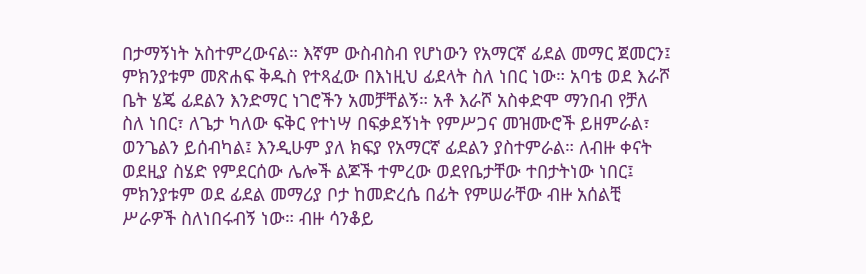በታማኝነት አስተምረውናል። እኛም ውስብስብ የሆነውን የአማርኛ ፊደል መማር ጀመርን፤ ምክንያቱም መጽሐፍ ቅዱስ የተጻፈው በእነዚህ ፊደላት ስለ ነበር ነው። አባቴ ወደ እራሾ ቤት ሄጄ ፊደልን እንድማር ነገሮችን አመቻቸልኝ። አቶ እራሾ አስቀድሞ ማንበብ የቻለ ስለ ነበር፣ ለጌታ ካለው ፍቅር የተነሣ በፍቃደኝነት የምሥጋና መዝሙሮች ይዘምራል፣ ወንጌልን ይሰብካል፤ እንዲሁም ያለ ክፍያ የአማርኛ ፊደልን ያስተምራል። ለብዙ ቀናት ወደዚያ ስሄድ የምደርሰው ሌሎች ልጆች ተምረው ወደየቤታቸው ተበታትነው ነበር፤ ምክንያቱም ወደ ፊደል መማሪያ ቦታ ከመድረሴ በፊት የምሠራቸው ብዙ አሰልቺ ሥራዎች ስለነበሩብኝ ነው። ብዙ ሳንቆይ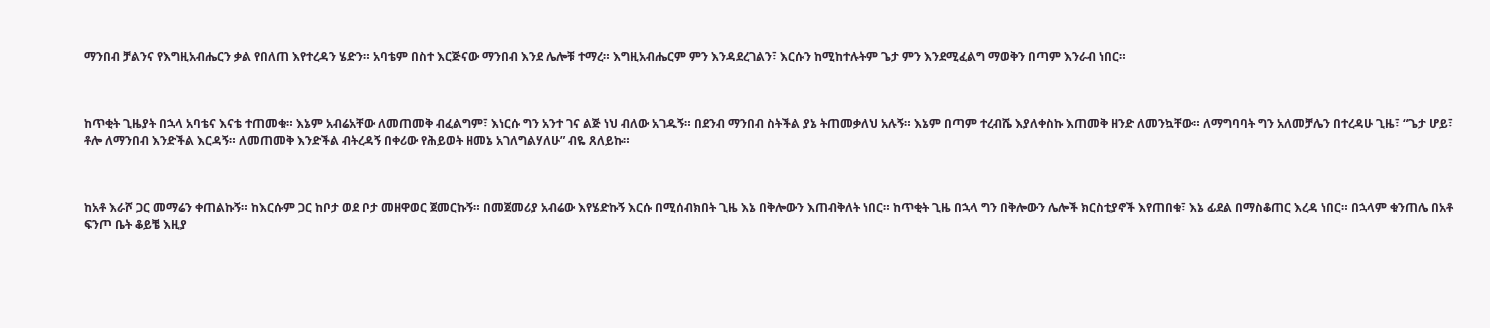ማንበብ ቻልንና የእግዚአብሔርን ቃል የበለጠ እየተረዳን ሄድን። አባቴም በስተ እርጅናው ማንበብ እንደ ሌሎቹ ተማረ። እግዚአብሔርም ምን እንዳደረገልን፣ እርሱን ከሚከተሉትም ጌታ ምን እንደሚፈልግ ማወቅን በጣም እንራብ ነበር።



ከጥቂት ጊዜያት በኋላ አባቴና እናቴ ተጠመቁ። እኔም አብሬአቸው ለመጠመቅ ብፈልግም፣ እነርሱ ግን አንተ ገና ልጅ ነህ ብለው አገዱኝ። በደንብ ማንበብ ስትችል ያኔ ትጠመቃለህ አሉኝ። እኔም በጣም ተረብሼ እያለቀስኩ እጠመቅ ዘንድ ለመንኳቸው። ለማግባባት ግን አለመቻሌን በተረዳሁ ጊዜ፣ “ጌታ ሆይ፣ ቶሎ ለማንበብ እንድችል እርዳኝ። ለመጠመቅ እንድችል ብትረዳኝ በቀሪው የሕይወት ዘመኔ አገለግልሃለሁ” ብዬ ጸለይኩ።



ከአቶ እራሾ ጋር መማሬን ቀጠልኩኝ። ከእርሱም ጋር ከቦታ ወደ ቦታ መዘዋወር ጀመርኩኝ። በመጀመሪያ አብሬው እየሄድኩኝ እርሱ በሚሰብክበት ጊዜ እኔ በቅሎውን እጠብቅለት ነበር። ከጥቂት ጊዜ በኋላ ግን በቅሎውን ሌሎች ክርስቲያኖች እየጠበቁ፣ እኔ ፊደል በማስቆጠር እረዳ ነበር። በኋላም ቁንጠሌ በአቶ ፍንጦ ቤት ቆይቼ እዚያ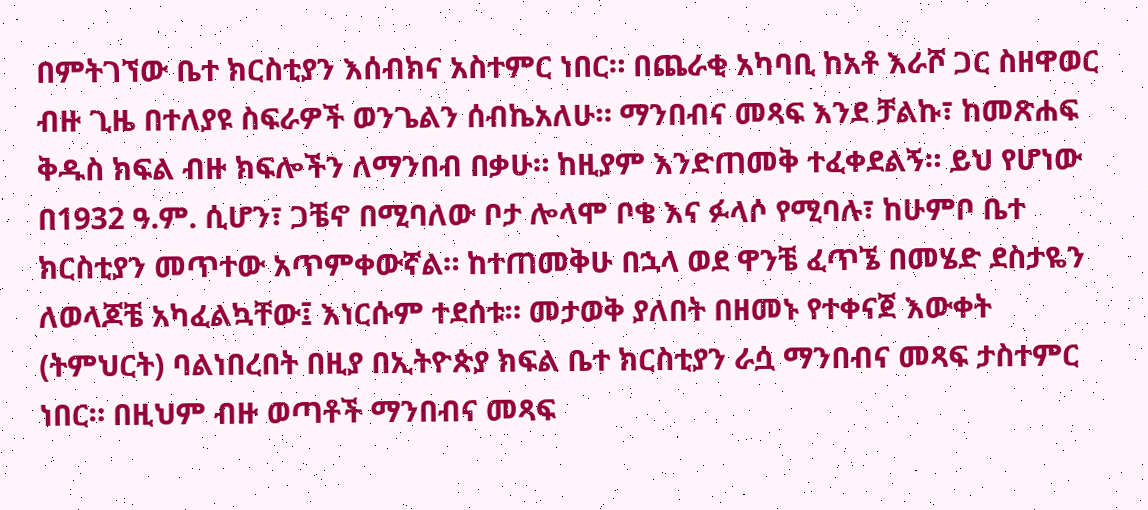በምትገኘው ቤተ ክርስቲያን እሰብክና አስተምር ነበር። በጨራቂ አካባቢ ከአቶ እራሾ ጋር ስዘዋወር ብዙ ጊዜ በተለያዩ ስፍራዎች ወንጌልን ሰብኬአለሁ። ማንበብና መጻፍ እንደ ቻልኩ፣ ከመጽሐፍ ቅዱስ ክፍል ብዙ ክፍሎችን ለማንበብ በቃሁ። ከዚያም እንድጠመቅ ተፈቀደልኝ። ይህ የሆነው በ1932 ዓ.ም. ሲሆን፣ ጋቼኖ በሚባለው ቦታ ሎላሞ ቦቄ እና ፉላሶ የሚባሉ፣ ከሁምቦ ቤተ ክርስቲያን መጥተው አጥምቀውኛል። ከተጠመቅሁ በኋላ ወደ ዋንቼ ፈጥኜ በመሄድ ደስታዬን ለወላጆቼ አካፈልኳቸው፤ እነርሱም ተደሰቱ። መታወቅ ያለበት በዘመኑ የተቀናጀ እውቀት (ትምህርት) ባልነበረበት በዚያ በኢትዮጵያ ክፍል ቤተ ክርስቲያን ራሷ ማንበብና መጻፍ ታስተምር ነበር። በዚህም ብዙ ወጣቶች ማንበብና መጻፍ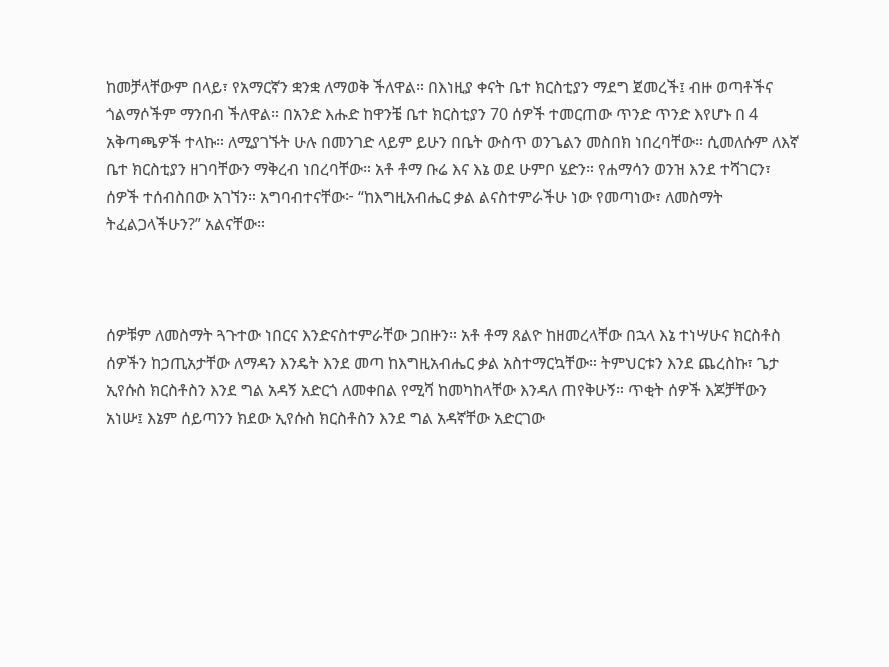ከመቻላቸውም በላይ፣ የአማርኛን ቋንቋ ለማወቅ ችለዋል። በእነዚያ ቀናት ቤተ ክርስቲያን ማደግ ጀመረች፤ ብዙ ወጣቶችና ጎልማሶችም ማንበብ ችለዋል። በአንድ እሑድ ከዋንቼ ቤተ ክርስቲያን 70 ሰዎች ተመርጠው ጥንድ ጥንድ እየሆኑ በ 4 አቅጣጫዎች ተላኩ። ለሚያገኙት ሁሉ በመንገድ ላይም ይሁን በቤት ውስጥ ወንጌልን መስበክ ነበረባቸው። ሲመለሱም ለእኛ ቤተ ክርስቲያን ዘገባቸውን ማቅረብ ነበረባቸው። አቶ ቶማ ቡሬ እና እኔ ወደ ሁምቦ ሄድን። የሐማሳን ወንዝ እንደ ተሻገርን፣ ሰዎች ተሰብስበው አገኘን። አግባብተናቸው፦ “ከእግዚአብሔር ቃል ልናስተምራችሁ ነው የመጣነው፣ ለመስማት ትፈልጋላችሁን?” አልናቸው።



ሰዎቹም ለመስማት ጓጉተው ነበርና እንድናስተምራቸው ጋበዙን። አቶ ቶማ ጸልዮ ከዘመረላቸው በኋላ እኔ ተነሣሁና ክርስቶስ ሰዎችን ከኃጢአታቸው ለማዳን እንዴት እንደ መጣ ከእግዚአብሔር ቃል አስተማርኳቸው። ትምህርቱን እንደ ጨረስኩ፣ ጌታ ኢየሱስ ክርስቶስን እንደ ግል አዳኝ አድርጎ ለመቀበል የሚሻ ከመካከላቸው እንዳለ ጠየቅሁኝ። ጥቂት ሰዎች እጆቻቸውን አነሡ፤ እኔም ሰይጣንን ክደው ኢየሱስ ክርስቶስን እንደ ግል አዳኛቸው አድርገው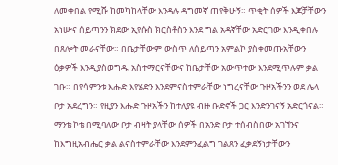ለመቀበል የሚሹ ከመካከላቸው እንዳሉ ዳግመኛ ጠየቅሁኝ። ጥቂት ሰዎች እጆቻቸውን አነሡና ሰይጣንን ክደው ኢየሱስ ክርስቶስን እንደ ግል አዳኛቸው አድርገው እንዲቀበሉ በጸሎት መራናቸው። በቤታቸውም ውስጥ ለሰይጣን አምልኮ ያስቀመጡአቸውን ዕቃዎች እንዲያስወግዱ አስተማርናቸውና ከቤታቸው አውጥተው እንደሚጥሉም ቃል ገቡ። በየሳምንቱ እሑድ እየሄድን እንደምናስተምራቸው ነግረናቸው ጉዞአችንን ወደ ሌላ ቦታ አደረግን። የዚያን እሑድ ጉዞአችን ከተለያዩ ብዙ ቡድኖች ጋር እንድንገናኝ አድርጎናል። ማንቴ ኮቴ በሚባለው ቦታ ብዛት ያላቸው ሰዎች በአንድ ቦታ ተሰብስበው አገኘንና ከእግዚአብሔር ቃል ልናስተምራቸው እንደምንፈልግ ገልጸን ፈቃደኝነታቸውን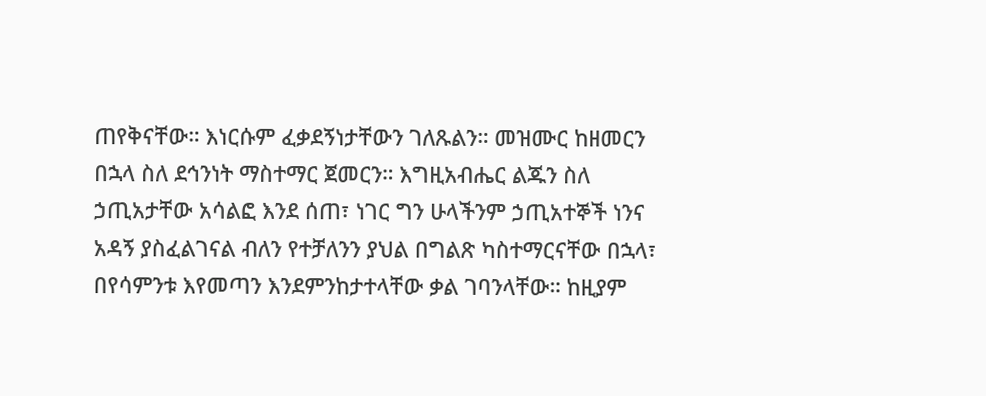ጠየቅናቸው። እነርሱም ፈቃደኝነታቸውን ገለጹልን። መዝሙር ከዘመርን በኋላ ስለ ደኅንነት ማስተማር ጀመርን። እግዚአብሔር ልጁን ስለ ኃጢአታቸው አሳልፎ እንደ ሰጠ፣ ነገር ግን ሁላችንም ኃጢአተኞች ነንና አዳኝ ያስፈልገናል ብለን የተቻለንን ያህል በግልጽ ካስተማርናቸው በኋላ፣ በየሳምንቱ እየመጣን እንደምንከታተላቸው ቃል ገባንላቸው። ከዚያም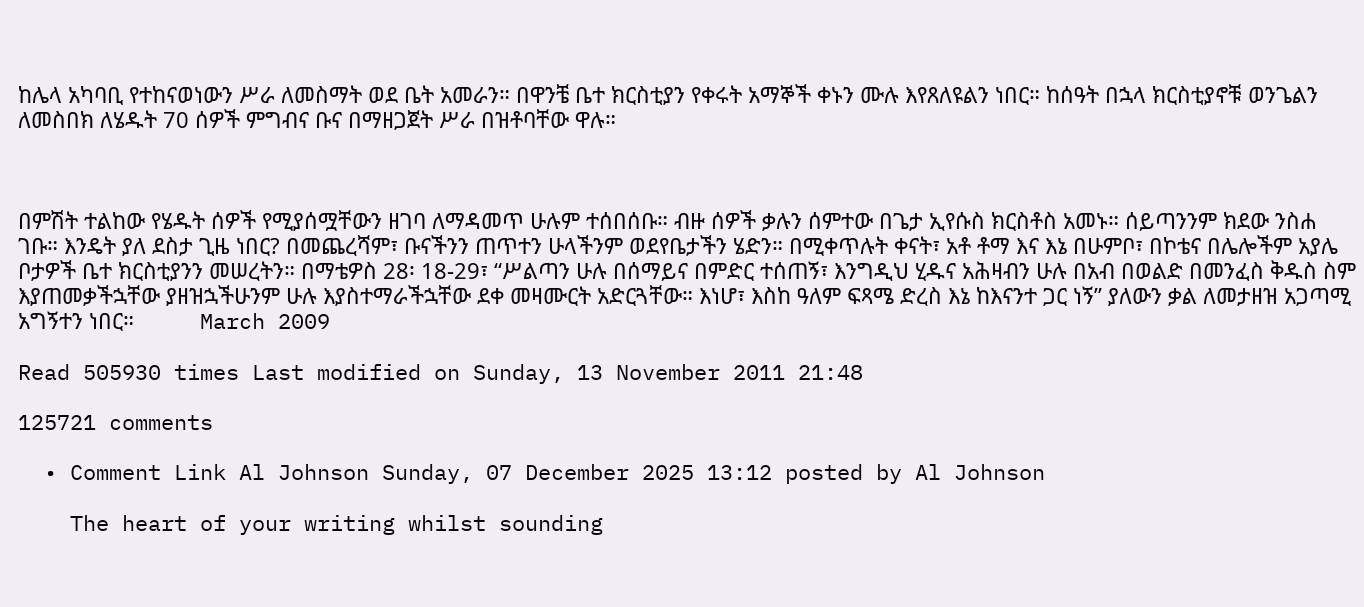ከሌላ አካባቢ የተከናወነውን ሥራ ለመስማት ወደ ቤት አመራን። በዋንቼ ቤተ ክርስቲያን የቀሩት አማኞች ቀኑን ሙሉ እየጸለዩልን ነበር። ከሰዓት በኋላ ክርስቲያኖቹ ወንጌልን ለመስበክ ለሄዱት 70 ሰዎች ምግብና ቡና በማዘጋጀት ሥራ በዝቶባቸው ዋሉ።



በምሽት ተልከው የሄዱት ሰዎች የሚያሰሟቸውን ዘገባ ለማዳመጥ ሁሉም ተሰበሰቡ። ብዙ ሰዎች ቃሉን ሰምተው በጌታ ኢየሱስ ክርስቶስ አመኑ። ሰይጣንንም ክደው ንስሐ ገቡ። እንዴት ያለ ደስታ ጊዜ ነበር? በመጨረሻም፣ ቡናችንን ጠጥተን ሁላችንም ወደየቤታችን ሄድን። በሚቀጥሉት ቀናት፣ አቶ ቶማ እና እኔ በሁምቦ፣ በኮቴና በሌሎችም አያሌ ቦታዎች ቤተ ክርስቲያንን መሠረትን። በማቴዎስ 28፡ 18-29፣ “ሥልጣን ሁሉ በሰማይና በምድር ተሰጠኝ፣ እንግዲህ ሂዱና አሕዛብን ሁሉ በአብ በወልድ በመንፈስ ቅዱስ ስም እያጠመቃችኋቸው ያዘዝኋችሁንም ሁሉ እያስተማራችኋቸው ደቀ መዛሙርት አድርጓቸው። እነሆ፣ እስከ ዓለም ፍጻሜ ድረስ እኔ ከእናንተ ጋር ነኝ” ያለውን ቃል ለመታዘዝ አጋጣሚ አግኝተን ነበር።           March 2009

Read 505930 times Last modified on Sunday, 13 November 2011 21:48

125721 comments

  • Comment Link Al Johnson Sunday, 07 December 2025 13:12 posted by Al Johnson

    The heart of your writing whilst sounding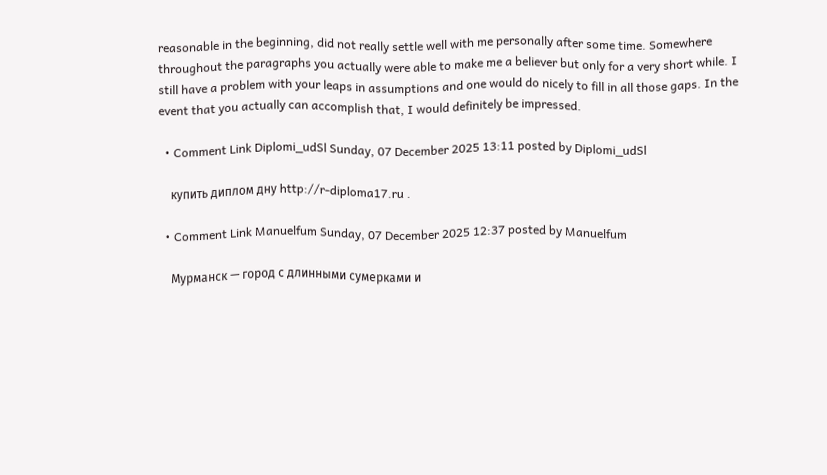reasonable in the beginning, did not really settle well with me personally after some time. Somewhere throughout the paragraphs you actually were able to make me a believer but only for a very short while. I still have a problem with your leaps in assumptions and one would do nicely to fill in all those gaps. In the event that you actually can accomplish that, I would definitely be impressed.

  • Comment Link Diplomi_udSl Sunday, 07 December 2025 13:11 posted by Diplomi_udSl

    купить диплом дну http://r-diploma17.ru .

  • Comment Link Manuelfum Sunday, 07 December 2025 12:37 posted by Manuelfum

    Мурманск — город с длинными сумерками и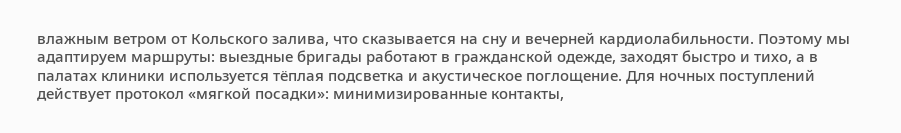влажным ветром от Кольского залива, что сказывается на сну и вечерней кардиолабильности. Поэтому мы адаптируем маршруты: выездные бригады работают в гражданской одежде, заходят быстро и тихо, а в палатах клиники используется тёплая подсветка и акустическое поглощение. Для ночных поступлений действует протокол «мягкой посадки»: минимизированные контакты,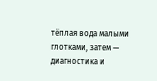тёплая вода малыми глотками, затем — диагностика и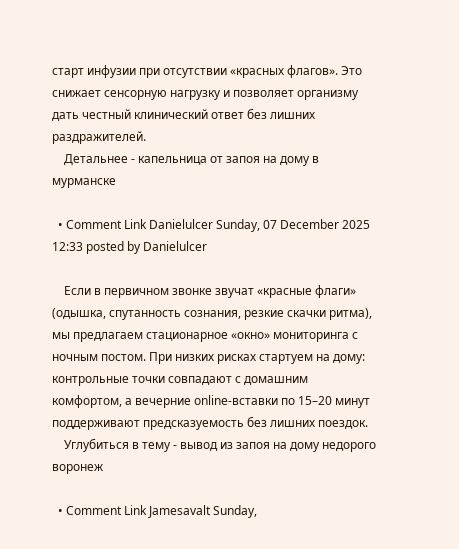старт инфузии при отсутствии «красных флагов». Это снижает сенсорную нагрузку и позволяет организму дать честный клинический ответ без лишних раздражителей.
    Детальнее - капельница от запоя на дому в мурманске

  • Comment Link Danielulcer Sunday, 07 December 2025 12:33 posted by Danielulcer

    Если в первичном звонке звучат «красные флаги» (одышка, спутанность сознания, резкие скачки ритма), мы предлагаем стационарное «окно» мониторинга с ночным постом. При низких рисках стартуем на дому: контрольные точки совпадают с домашним комфортом, а вечерние online-вставки по 15–20 минут поддерживают предсказуемость без лишних поездок.
    Углубиться в тему - вывод из запоя на дому недорого воронеж

  • Comment Link Jamesavalt Sunday,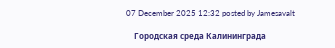07 December 2025 12:32 posted by Jamesavalt

    Городская среда Калининграда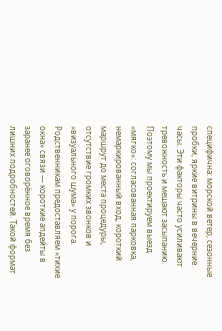специфична: морской ветер, сезонные пробки, яркие витрины в вечерние часы. Эти факторы часто усиливают тревожность и мешают засыпанию. Поэтому мы проектируем выезд «мягко»: согласованная парковка, немаркированный вход, короткий маршрут до места процедуры, отсутствие громких звонков и «визуального шума» у порога. Родственникам предоставляем «тихие окна» связи — короткие апдейты в заранее оговорённое время без лишних подробностей. Такой формат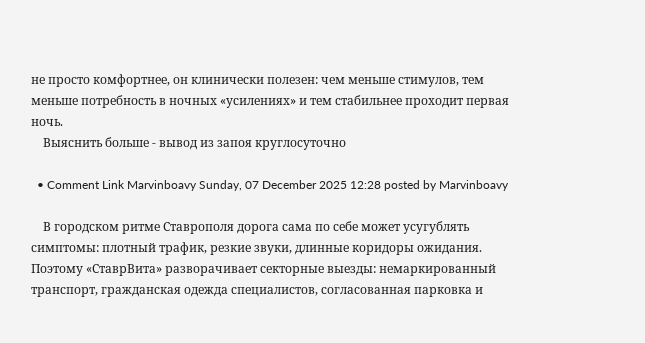не просто комфортнее, он клинически полезен: чем меньше стимулов, тем меньше потребность в ночных «усилениях» и тем стабильнее проходит первая ночь.
    Выяснить больше - вывод из запоя круглосуточно

  • Comment Link Marvinboavy Sunday, 07 December 2025 12:28 posted by Marvinboavy

    В городском ритме Ставрополя дорога сама по себе может усугублять симптомы: плотный трафик, резкие звуки, длинные коридоры ожидания. Поэтому «СтаврВита» разворачивает секторные выезды: немаркированный транспорт, гражданская одежда специалистов, согласованная парковка и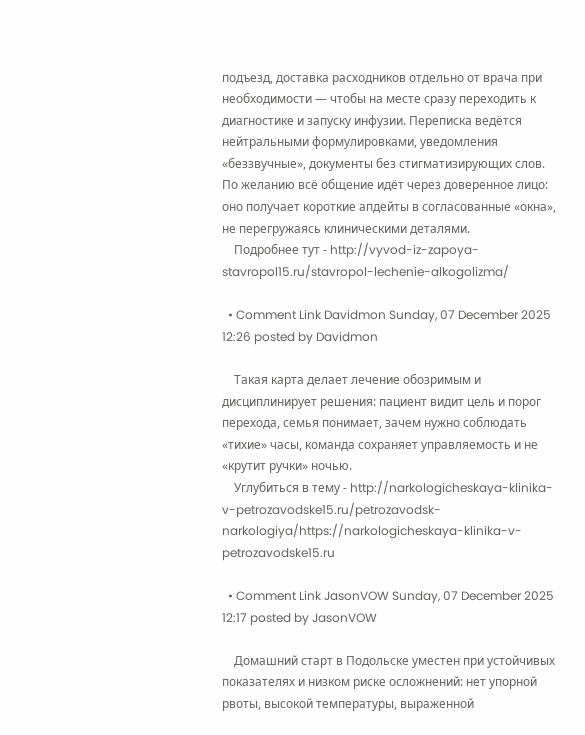подъезд, доставка расходников отдельно от врача при необходимости — чтобы на месте сразу переходить к диагностике и запуску инфузии. Переписка ведётся нейтральными формулировками, уведомления «беззвучные», документы без стигматизирующих слов. По желанию всё общение идёт через доверенное лицо: оно получает короткие апдейты в согласованные «окна», не перегружаясь клиническими деталями.
    Подробнее тут - http://vyvod-iz-zapoya-stavropol15.ru/stavropol-lechenie-alkogolizma/

  • Comment Link Davidmon Sunday, 07 December 2025 12:26 posted by Davidmon

    Такая карта делает лечение обозримым и дисциплинирует решения: пациент видит цель и порог перехода, семья понимает, зачем нужно соблюдать «тихие» часы, команда сохраняет управляемость и не «крутит ручки» ночью.
    Углубиться в тему - http://narkologicheskaya-klinika-v-petrozavodske15.ru/petrozavodsk-narkologiya/https://narkologicheskaya-klinika-v-petrozavodske15.ru

  • Comment Link JasonVOW Sunday, 07 December 2025 12:17 posted by JasonVOW

    Домашний старт в Подольске уместен при устойчивых показателях и низком риске осложнений: нет упорной рвоты, высокой температуры, выраженной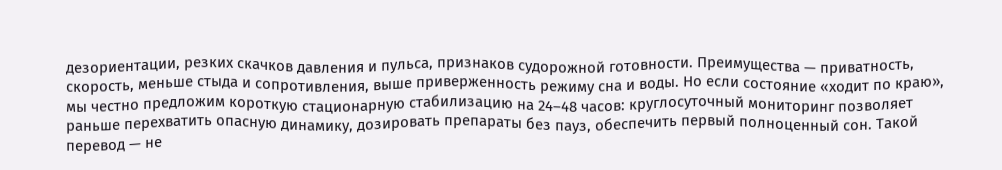дезориентации, резких скачков давления и пульса, признаков судорожной готовности. Преимущества — приватность, скорость, меньше стыда и сопротивления, выше приверженность режиму сна и воды. Но если состояние «ходит по краю», мы честно предложим короткую стационарную стабилизацию на 24–48 часов: круглосуточный мониторинг позволяет раньше перехватить опасную динамику, дозировать препараты без пауз, обеспечить первый полноценный сон. Такой перевод — не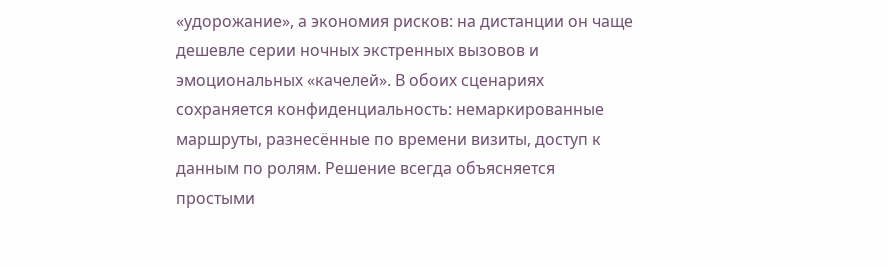«удорожание», а экономия рисков: на дистанции он чаще дешевле серии ночных экстренных вызовов и эмоциональных «качелей». В обоих сценариях сохраняется конфиденциальность: немаркированные маршруты, разнесённые по времени визиты, доступ к данным по ролям. Решение всегда объясняется простыми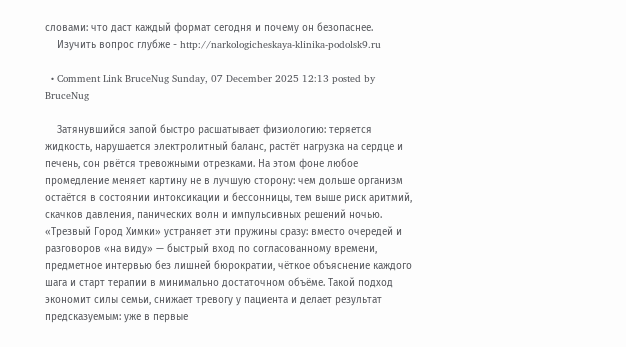словами: что даст каждый формат сегодня и почему он безопаснее.
    Изучить вопрос глубже - http://narkologicheskaya-klinika-podolsk9.ru

  • Comment Link BruceNug Sunday, 07 December 2025 12:13 posted by BruceNug

    Затянувшийся запой быстро расшатывает физиологию: теряется жидкость, нарушается электролитный баланс, растёт нагрузка на сердце и печень, сон рвётся тревожными отрезками. На этом фоне любое промедление меняет картину не в лучшую сторону: чем дольше организм остаётся в состоянии интоксикации и бессонницы, тем выше риск аритмий, скачков давления, панических волн и импульсивных решений ночью. «Трезвый Город Химки» устраняет эти пружины сразу: вместо очередей и разговоров «на виду» — быстрый вход по согласованному времени, предметное интервью без лишней бюрократии, чёткое объяснение каждого шага и старт терапии в минимально достаточном объёме. Такой подход экономит силы семьи, снижает тревогу у пациента и делает результат предсказуемым: уже в первые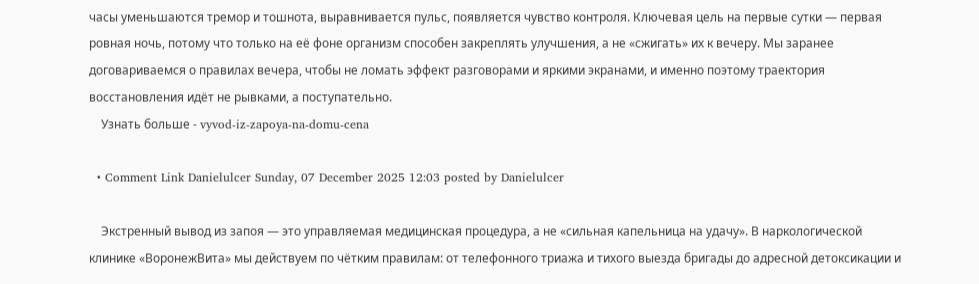часы уменьшаются тремор и тошнота, выравнивается пульс, появляется чувство контроля. Ключевая цель на первые сутки — первая ровная ночь, потому что только на её фоне организм способен закреплять улучшения, а не «сжигать» их к вечеру. Мы заранее договариваемся о правилах вечера, чтобы не ломать эффект разговорами и яркими экранами, и именно поэтому траектория восстановления идёт не рывками, а поступательно.
    Узнать больше - vyvod-iz-zapoya-na-domu-cena

  • Comment Link Danielulcer Sunday, 07 December 2025 12:03 posted by Danielulcer

    Экстренный вывод из запоя — это управляемая медицинская процедура, а не «сильная капельница на удачу». В наркологической клинике «ВоронежВита» мы действуем по чётким правилам: от телефонного триажа и тихого выезда бригады до адресной детоксикации и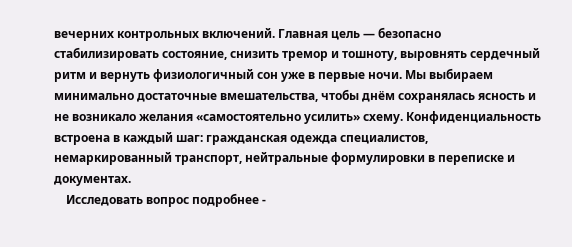вечерних контрольных включений. Главная цель — безопасно стабилизировать состояние, снизить тремор и тошноту, выровнять сердечный ритм и вернуть физиологичный сон уже в первые ночи. Мы выбираем минимально достаточные вмешательства, чтобы днём сохранялась ясность и не возникало желания «самостоятельно усилить» схему. Конфиденциальность встроена в каждый шаг: гражданская одежда специалистов, немаркированный транспорт, нейтральные формулировки в переписке и документах.
    Исследовать вопрос подробнее -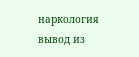наркология вывод из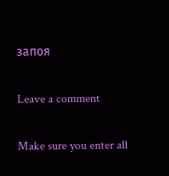запоя

Leave a comment

Make sure you enter all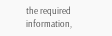the required information,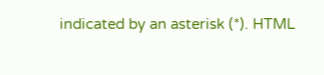indicated by an asterisk (*). HTML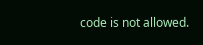code is not allowed.